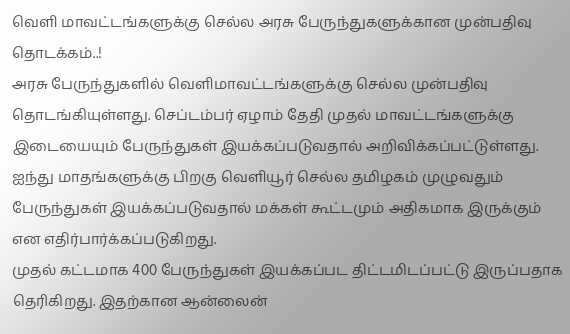வெளி மாவட்டங்களுக்கு செல்ல அரசு பேருந்துகளுக்கான முன்பதிவு தொடக்கம்..!
அரசு பேருந்துகளில் வெளிமாவட்டங்களுக்கு செல்ல முன்பதிவு தொடங்கியுள்ளது. செப்டம்பர் ஏழாம் தேதி முதல் மாவட்டங்களுக்கு இடையையும் பேருந்துகள் இயக்கப்படுவதால் அறிவிக்கப்பட்டுள்ளது. ஐந்து மாதங்களுக்கு பிறகு வெளியூர் செல்ல தமிழகம் முழுவதும் பேருந்துகள் இயக்கப்படுவதால் மக்கள் கூட்டமும் அதிகமாக இருக்கும் என எதிர்பார்க்கப்படுகிறது.
முதல் கட்டமாக 400 பேருந்துகள் இயக்கப்பட திட்டமிடப்பட்டு இருப்பதாக தெரிகிறது. இதற்கான ஆன்லைன்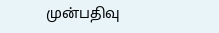முன்பதிவு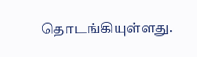தொடங்கியுள்ளது.